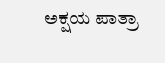ಅಕ್ಷಯ ಪಾತ್ರಾ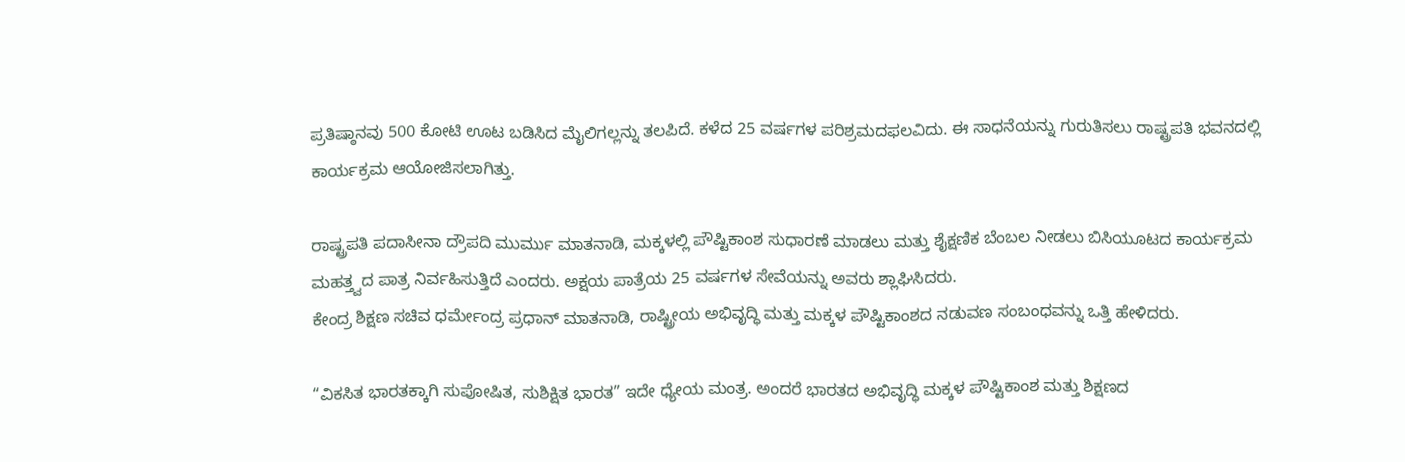ಪ್ರತಿಷ್ಠಾನವು 500 ಕೋಟಿ ಊಟ ಬಡಿಸಿದ ಮೈಲಿಗಲ್ಲನ್ನು ತಲಪಿದೆ. ಕಳೆದ 25 ವರ್ಷಗಳ ಪರಿಶ್ರಮದಫಲವಿದು. ಈ ಸಾಧನೆಯನ್ನು ಗುರುತಿಸಲು ರಾಷ್ಟ್ರಪತಿ ಭವನದಲ್ಲಿ ಕಾರ್ಯಕ್ರಮ ಆಯೋಜಿಸಲಾಗಿತ್ತು.

ರಾಷ್ಟ್ರಪತಿ ಪದಾಸೀನಾ ದ್ರೌಪದಿ ಮುರ್ಮು ಮಾತನಾಡಿ, ಮಕ್ಕಳಲ್ಲಿ ಪೌಷ್ಟಿಕಾಂಶ ಸುಧಾರಣೆ ಮಾಡಲು ಮತ್ತು ಶೈಕ್ಷಣಿಕ ಬೆಂಬಲ ನೀಡಲು ಬಿಸಿಯೂಟದ ಕಾರ್ಯಕ್ರಮ ಮಹತ್ತ್ವದ ಪಾತ್ರ ನಿರ್ವಹಿಸುತ್ತಿದೆ ಎಂದರು. ಅಕ್ಷಯ ಪಾತ್ರೆಯ 25 ವರ್ಷಗಳ ಸೇವೆಯನ್ನು ಅವರು ಶ್ಲಾಘಿಸಿದರು.
ಕೇಂದ್ರ ಶಿಕ್ಷಣ ಸಚಿವ ಧರ್ಮೇಂದ್ರ ಪ್ರಧಾನ್ ಮಾತನಾಡಿ, ರಾಷ್ಟ್ರೀಯ ಅಭಿವೃದ್ಧಿ ಮತ್ತು ಮಕ್ಕಳ ಪೌಷ್ಟಿಕಾಂಶದ ನಡುವಣ ಸಂಬಂಧವನ್ನು ಒತ್ತಿ ಹೇಳಿದರು.

“ವಿಕಸಿತ ಭಾರತಕ್ಕಾಗಿ ಸುಪೋಷಿತ, ಸುಶಿಕ್ಷಿತ ಭಾರತ” ಇದೇ ಧ್ಯೇಯ ಮಂತ್ರ. ಅಂದರೆ ಭಾರತದ ಅಭಿವೃದ್ಧಿ ಮಕ್ಕಳ ಪೌಷ್ಟಿಕಾಂಶ ಮತ್ತು ಶಿಕ್ಷಣದ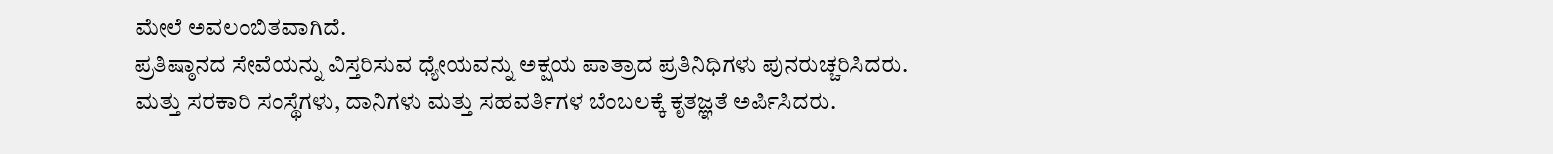ಮೇಲೆ ಅವಲಂಬಿತವಾಗಿದೆ.
ಪ್ರತಿಷ್ಠಾನದ ಸೇವೆಯನ್ನು ವಿಸ್ತರಿಸುವ ಧ್ಯೇಯವನ್ನು ಅಕ್ಷಯ ಪಾತ್ರಾದ ಪ್ರತಿನಿಧಿಗಳು ಪುನರುಚ್ಚರಿಸಿದರು. ಮತ್ತು ಸರಕಾರಿ ಸಂಸ್ಥೆಗಳು, ದಾನಿಗಳು ಮತ್ತು ಸಹವರ್ತಿಗಳ ಬೆಂಬಲಕ್ಕೆ ಕೃತಜ್ಞತೆ ಅರ್ಪಿಸಿದರು.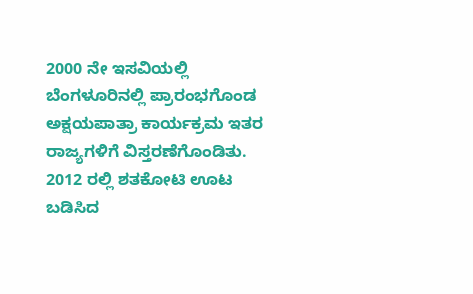2000 ನೇ ಇಸವಿಯಲ್ಲಿ ಬೆಂಗಳೂರಿನಲ್ಲಿ ಪ್ರಾರಂಭಗೊಂಡ ಅಕ್ಷಯಪಾತ್ರಾ ಕಾರ್ಯಕ್ರಮ ಇತರ ರಾಜ್ಯಗಳಿಗೆ ವಿಸ್ತರಣೆಗೊಂಡಿತು. 2012 ರಲ್ಲಿ ಶತಕೋಟಿ ಊಟ ಬಡಿಸಿದ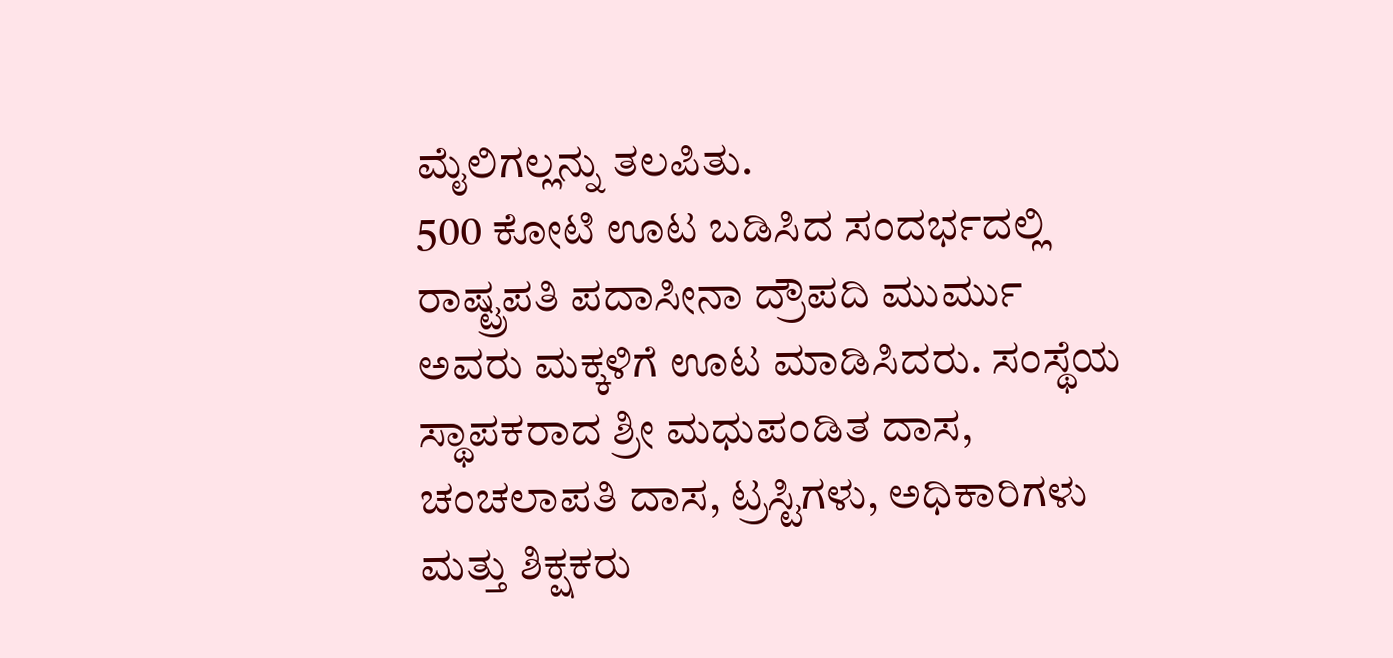ಮೈಲಿಗಲ್ಲನ್ನು ತಲಪಿತು.
500 ಕೋಟಿ ಊಟ ಬಡಿಸಿದ ಸಂದರ್ಭದಲ್ಲಿ ರಾಷ್ಟ್ರಪತಿ ಪದಾಸೀನಾ ದ್ರೌಪದಿ ಮುರ್ಮು ಅವರು ಮಕ್ಕಳಿಗೆ ಊಟ ಮಾಡಿಸಿದರು. ಸಂಸ್ಥೆಯ ಸ್ಥಾಪಕರಾದ ಶ್ರೀ ಮಧುಪಂಡಿತ ದಾಸ, ಚಂಚಲಾಪತಿ ದಾಸ, ಟ್ರಸ್ಟಿಗಳು, ಅಧಿಕಾರಿಗಳು ಮತ್ತು ಶಿಕ್ಷಕರು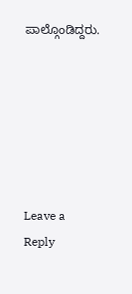ಪಾಲ್ಗೊಂಡಿದ್ದರು.






Leave a Reply